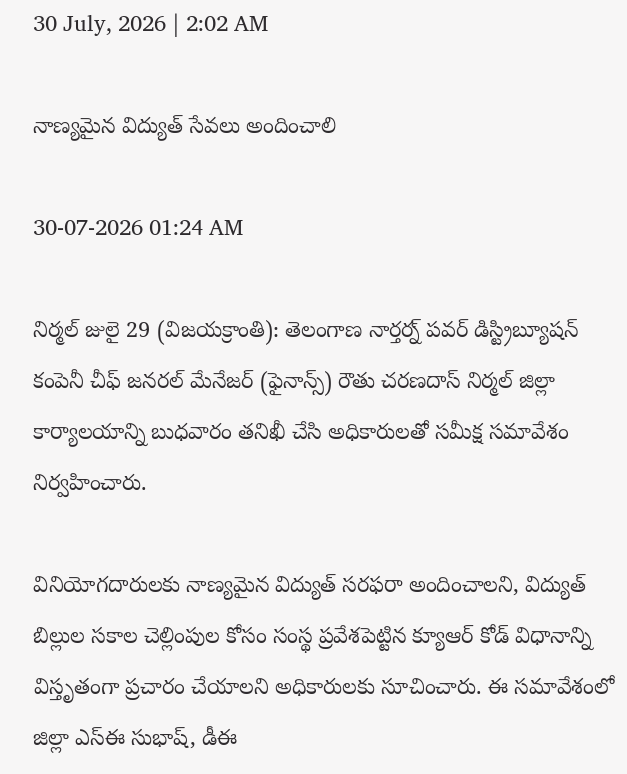30 July, 2026 | 2:02 AM

నాణ్యమైన విద్యుత్ సేవలు అందించాలి

30-07-2026 01:24 AM

నిర్మల్ జులై 29 (విజయక్రాంతి): తెలంగాణ నార్తర్న్ పవర్ డిస్ట్రిబ్యూషన్ కంపెనీ చీఫ్ జనరల్ మేనేజర్ (ఫైనాన్స్) రౌతు చరణదాస్ నిర్మల్ జిల్లా కార్యాలయాన్ని బుధవారం తనిఖీ చేసి అధికారులతో సమీక్ష సమావేశం నిర్వహించారు.

వినియోగదారులకు నాణ్యమైన విద్యుత్ సరఫరా అందించాలని, విద్యుత్ బిల్లుల సకాల చెల్లింపుల కోసం సంస్థ ప్రవేశపెట్టిన క్యూఆర్ కోడ్ విధానాన్ని విస్తృతంగా ప్రచారం చేయాలని అధికారులకు సూచించారు. ఈ సమావేశంలో జిల్లా ఎస్‌ఈ సుభాష్, డీఈ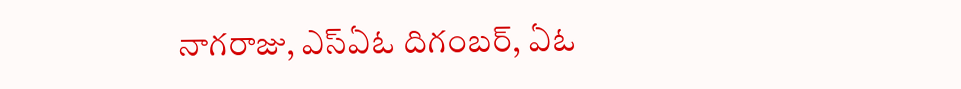నాగరాజు, ఎస్‌ఏఓ దిగంబర్, ఏఓ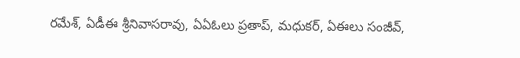రమేశ్, ఏడీఈ శ్రీనివాసరావు, ఏఏఓలు ప్రతాప్, మధుకర్, ఏఈలు సంజీవ్,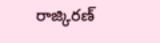రాజ్కిరణ్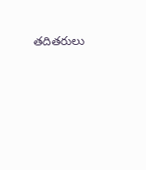తదితరులు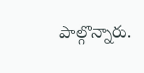పాల్గొన్నారు.